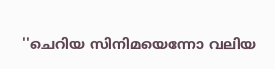''ചെറിയ സിനിമയെന്നോ വലിയ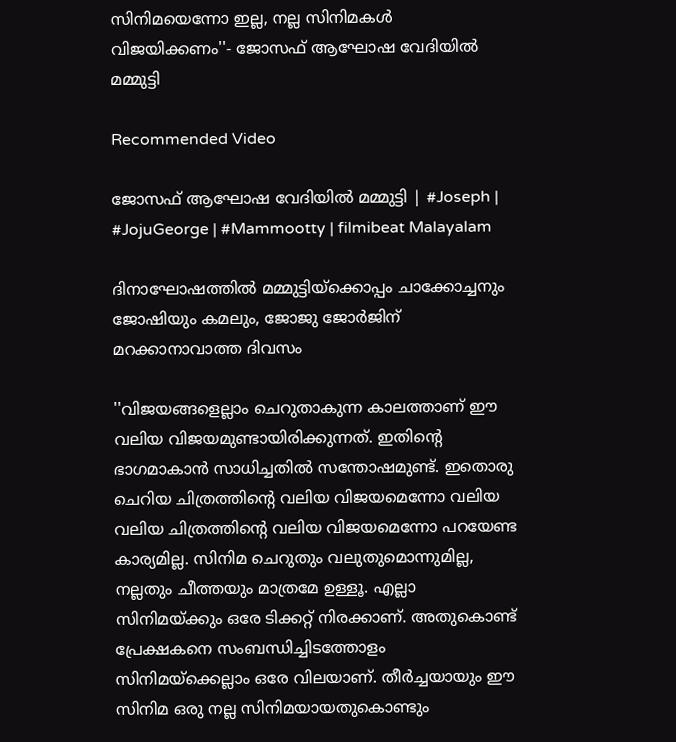സിനിമയെന്നോ ഇല്ല, നല്ല സിനിമകള്‍ വിജയിക്കണം''- ജോസഫ് ആഘോഷ വേദിയിൽ മമ്മുട്ടി

Recommended Video

ജോസഫ് ആഘോഷ വേദിയിൽ മമ്മുട്ടി | #Joseph | #JojuGeorge | #Mammootty | filmibeat Malayalam

ദിനാഘോഷത്തില്‍ മമ്മുട്ടിയ്ക്കൊപ്പം ചാക്കോച്ചനും ജോഷിയും കമലും, ജോജു ജോര്‍ജിന് മറക്കാനാവാത്ത ദിവസം

''വിജയങ്ങളെല്ലാം ചെറുതാകുന്ന കാലത്താണ് ഈ വലിയ വിജയമുണ്ടായിരിക്കുന്നത്. ഇതിന്റെ ഭാഗമാകാന്‍ സാധിച്ചതില്‍ സന്തോഷമുണ്ട്. ഇതൊരു ചെറിയ ചിത്രത്തിന്റെ വലിയ വിജയമെന്നോ വലിയ വലിയ ചിത്രത്തിന്റെ വലിയ വിജയമെന്നോ പറയേണ്ട കാര്യമില്ല. സിനിമ ചെറുതും വലുതുമൊന്നുമില്ല, നല്ലതും ചീത്തയും മാത്രമേ ഉള്ളൂ. എല്ലാ സിനിമയ്ക്കും ഒരേ ടിക്കറ്റ് നിരക്കാണ്. അതുകൊണ്ട് പ്രേക്ഷകനെ സംബന്ധിച്ചിടത്തോളം സിനിമയ്ക്കെല്ലാം ഒരേ വിലയാണ്. തീർച്ചയായും ഈ സിനിമ ഒരു നല്ല സിനിമയായതുകൊണ്ടും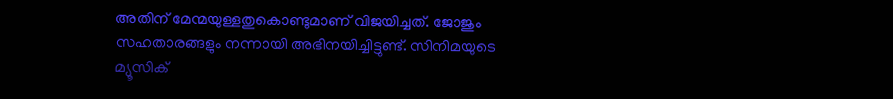അതിന് മേന്മയുള്ളതുകൊണ്ടുമാണ് വിജയിച്ചത്. ജോജും സഹതാരങ്ങളും നന്നായി അഭിനയിച്ചിട്ടുണ്ട്. സിനിമയുടെ മ്യൂസിക്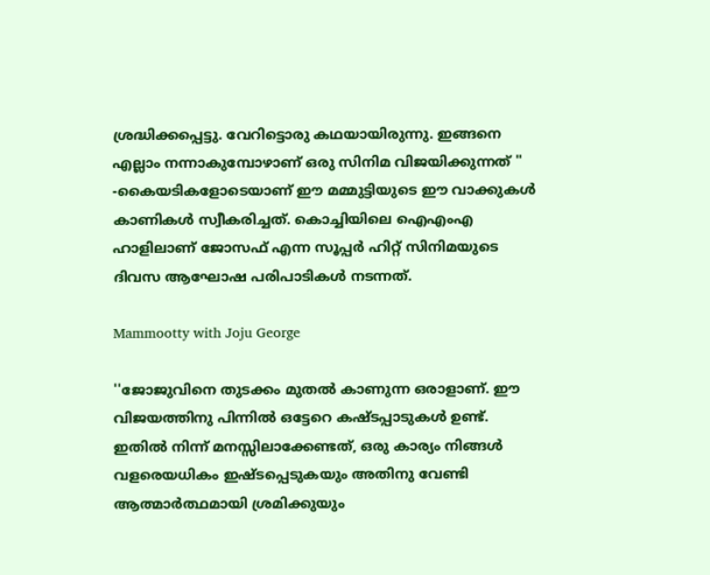ശ്രദ്ധിക്കപ്പെട്ടു. വേറിട്ടൊരു കഥയായിരുന്നു. ഇങ്ങനെ എല്ലാം നന്നാകുമ്പോഴാണ് ഒരു സിനിമ വിജയിക്കുന്നത് '' -കൈയടികളോടെയാണ് ഈ മമ്മുട്ടിയുടെ ഈ വാക്കുകൾ കാണികൾ സ്വീകരിച്ചത്. കൊച്ചിയിലെ ഐഎംഎ ഹാളിലാണ് ജോസഫ് എന്ന സൂപ്പർ ഹിറ്റ് സിനിമയുടെ ദിവസ ആഘോഷ പരിപാടികൾ നടന്നത്.

Mammootty with Joju George

''ജോജുവിനെ തുടക്കം മുതല്‍ കാണുന്ന ഒരാളാണ്. ഈ വിജയത്തിനു പിന്നില്‍ ഒട്ടേറെ കഷ്ടപ്പാടുകള്‍ ഉണ്ട്. ഇതില്‍ നിന്ന് മനസ്സിലാക്കേണ്ടത്, ഒരു കാര്യം നിങ്ങള്‍ വളരെയധികം ഇഷ്ടപ്പെടുകയും അതിനു വേണ്ടി ആത്മാര്‍ത്ഥമായി ശ്രമിക്കുയും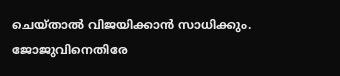ചെയ്താല്‍ വിജയിക്കാന്‍ സാധിക്കും. ജോജുവിനെതിരേ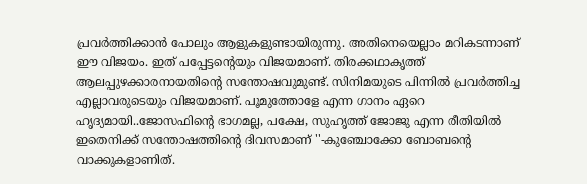പ്രവര്‍ത്തിക്കാന്‍ പോലും ആളുകളുണ്ടായിരുന്നു. അതിനെയെല്ലാം മറികടന്നാണ് ഈ വിജയം. ഇത് പപ്പേട്ടന്റെയും വിജയമാണ്. തിരക്കഥാകൃത്ത് ആലപ്പുഴക്കാരനായതിന്റെ സന്തോഷവുമുണ്ട്. സിനിമയുടെ പിന്നില്‍ പ്രവര്‍ത്തിച്ച എല്ലാവരുടെയും വിജയമാണ്. പൂമുത്തോളേ എന്ന ഗാനം ഏറെ ഹൃദ്യമായി..ജോസഫിന്റെ ഭാഗമല്ല, പക്ഷേ, സുഹൃത്ത് ജോജു എന്ന രീതിയില്‍ ഇതെനിക്ക് സന്തോഷത്തിന്റെ ദിവസമാണ് ''-കുഞ്ചോക്കോ ബോബന്റെ വാക്കുകളാണിത്.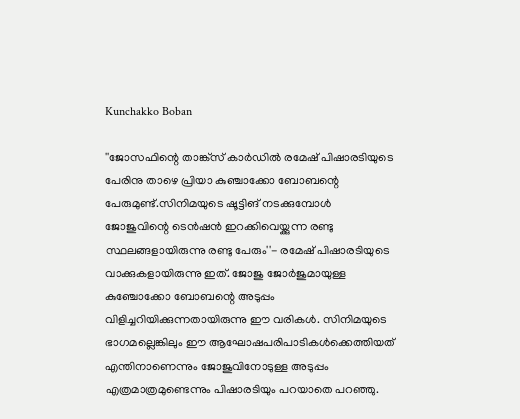Kunchakko Boban

''ജോസഫിന്റെ താങ്ക്‌സ് കാര്‍ഡില്‍ രമേഷ് പിഷാരടിയുടെ പേരിനു താഴെ പ്രിയാ കുഞ്ചാക്കോ ബോബന്റെ പേരുമുണ്ട്.സിനിമയുടെ ഷൂട്ടിങ് നടക്കുമ്പോൾ ജോജുവിന്റെ ടെന്‍ഷന്‍ ഇറക്കിവെയ്ക്കുന്ന രണ്ടു സ്ഥലങ്ങളായിരുന്നു രണ്ടു പേരും''- രമേഷ് പിഷാരടിയുടെ വാക്കുകളായിരുന്നു ഇത്. ജോജു ജോര്‍ജുമായുള്ള കുഞ്ചോക്കോ ബോബന്റെ അടുപ്പം വിളിച്ചറിയിക്കുന്നതായിരുന്നു ഈ വരികൾ. സിനിമയുടെ ഭാഗമല്ലെങ്കിലും ഈ ആഘോഷപരിപാടികള്‍ക്കെത്തിയത് എന്തിനാണെന്നും ജോജുവിനോടുള്ള അടുപ്പം എത്രമാത്രമുണ്ടെന്നും പിഷാരടിയും പറയാതെ പറഞ്ഞു.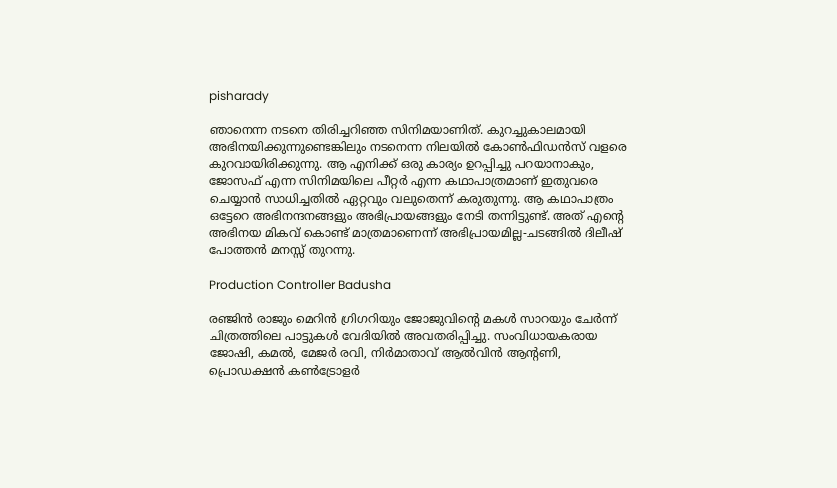pisharady

ഞാനെന്ന നടനെ തിരിച്ചറിഞ്ഞ സിനിമയാണിത്. കുറച്ചുകാലമായി അഭിനയിക്കുന്നുണ്ടെങ്കിലും നടനെന്ന നിലയില്‍ കോണ്‍ഫിഡന്‍സ് വളരെ കുറവായിരിക്കുന്നു. ആ എനിക്ക് ഒരു കാര്യം ഉറപ്പിച്ചു പറയാനാകും, ജോസഫ് എന്ന സിനിമയിലെ പീറ്റര്‍ എന്ന കഥാപാത്രമാണ് ഇതുവരെ ചെയ്യാന്‍ സാധിച്ചതില്‍ ഏറ്റവും വലുതെന്ന് കരുതുന്നു. ആ കഥാപാത്രം ഒട്ടേറെ അഭിനന്ദനങ്ങളും അഭിപ്രായങ്ങളും നേടി തന്നിട്ടുണ്ട്. അത് എന്റെ അഭിനയ മികവ് കൊണ്ട് മാത്രമാണെന്ന് അഭിപ്രായമില്ല-ചടങ്ങില്‍ ദിലീഷ് പോത്തന്‍ മനസ്സ് തുറന്നു.

Production Controller Badusha

രഞ്ജിൻ രാജും മെറിൻ ഗ്രിഗറിയും ജോജുവിന്റെ മകൾ സാറയും ചേർന്ന് ചിത്രത്തിലെ പാട്ടുകൾ വേദിയിൽ അവതരിപ്പിച്ചു. സംവിധായകരായ ജോഷി, കമൽ, മേജർ രവി, നിർമാതാവ് ആൽവിൻ ആന്റണി, പ്രൊഡക്ഷൻ കൺട്രോളർ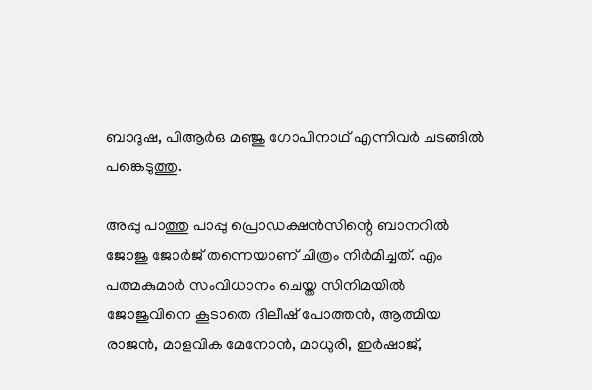ബാദുഷ, പിആർഒ മഞ്ജു ഗോപിനാഥ് എന്നിവർ ചടങ്ങിൽ പങ്കെടുത്തു.

അപ്പു പാത്തു പാപ്പു പ്രൊഡക്ഷൻസിന്റെ ബാനറിൽ ജോജു ജോർജ് തന്നെയാണ് ചിത്രം നിർമിച്ചത്. എം പത്മകുമാർ സംവിധാനം ചെയ്ത സിനിമയിൽ ജോജുവിനെ കൂടാതെ ദിലീഷ് പോത്തൻ, ആത്മിയ രാജൻ, മാളവിക മേനോൻ, മാധുരി, ഇർഷാജ്,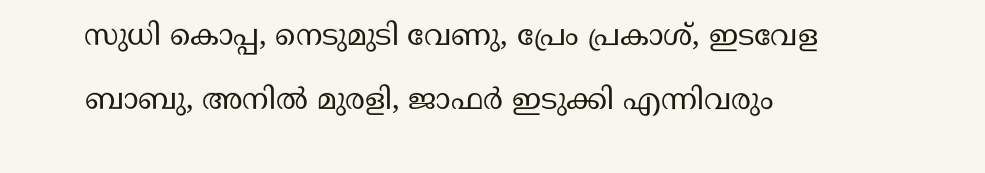സുധി കൊപ്പ, നെടുമുടി വേണു, പ്രേം പ്രകാശ്, ഇടവേള ബാബു, അനിൽ മുരളി, ജാഫർ ഇടുക്കി എന്നിവരും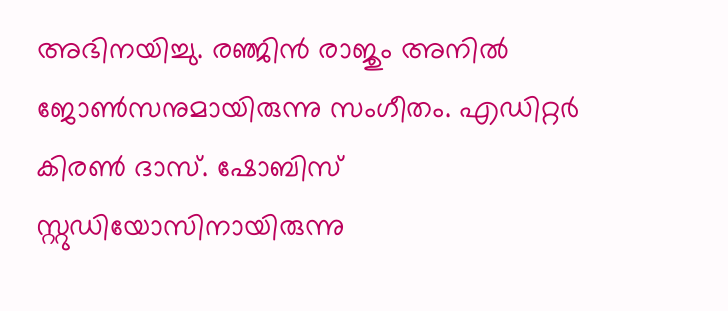അഭിനയിച്ചു. രഞ്ജിൻ രാജും അനിൽ ജോൺസനുമായിരുന്നു സംഗീതം. എഡിറ്റർ കിരൺ ദാസ്. ഷോബിസ് സ്റ്റുഡിയോസിനായിരുന്നു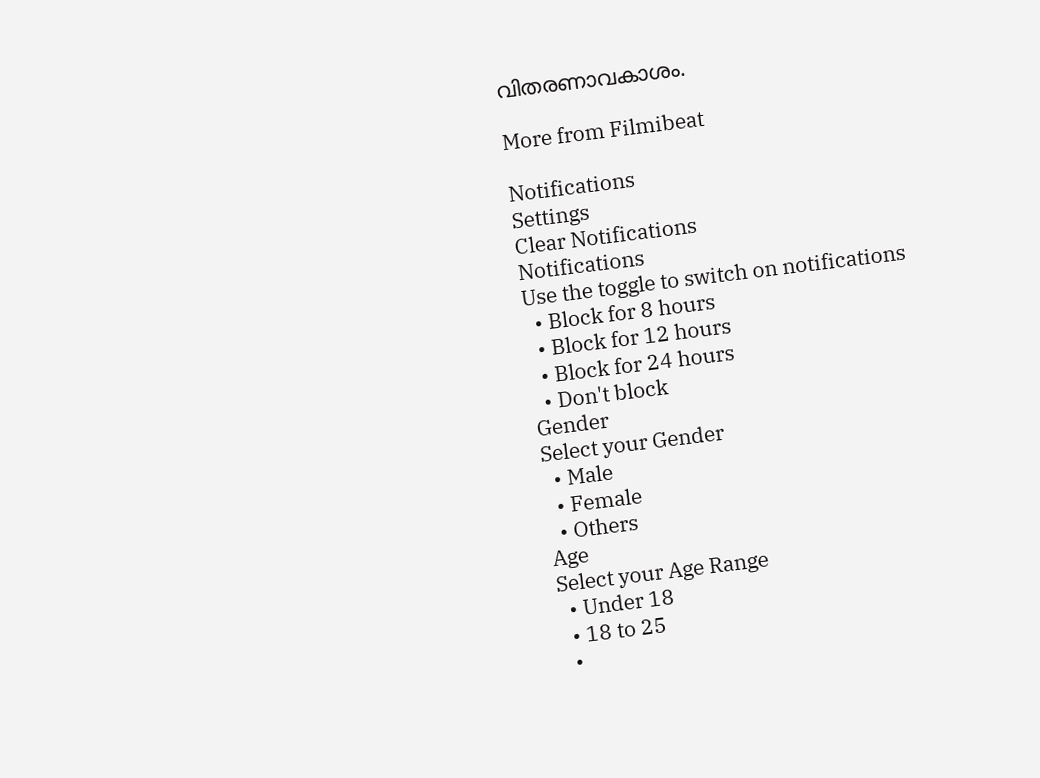വിതരണാവകാശം.

More from Filmibeat

Notifications
Settings
Clear Notifications
Notifications
Use the toggle to switch on notifications
  • Block for 8 hours
  • Block for 12 hours
  • Block for 24 hours
  • Don't block
Gender
Select your Gender
  • Male
  • Female
  • Others
Age
Select your Age Range
  • Under 18
  • 18 to 25
  •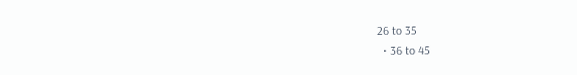26 to 35
  • 36 to 45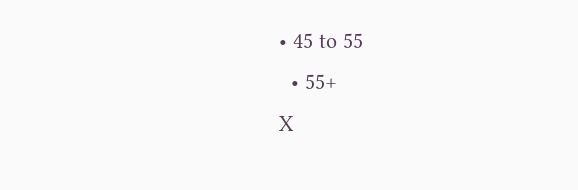• 45 to 55
  • 55+
X